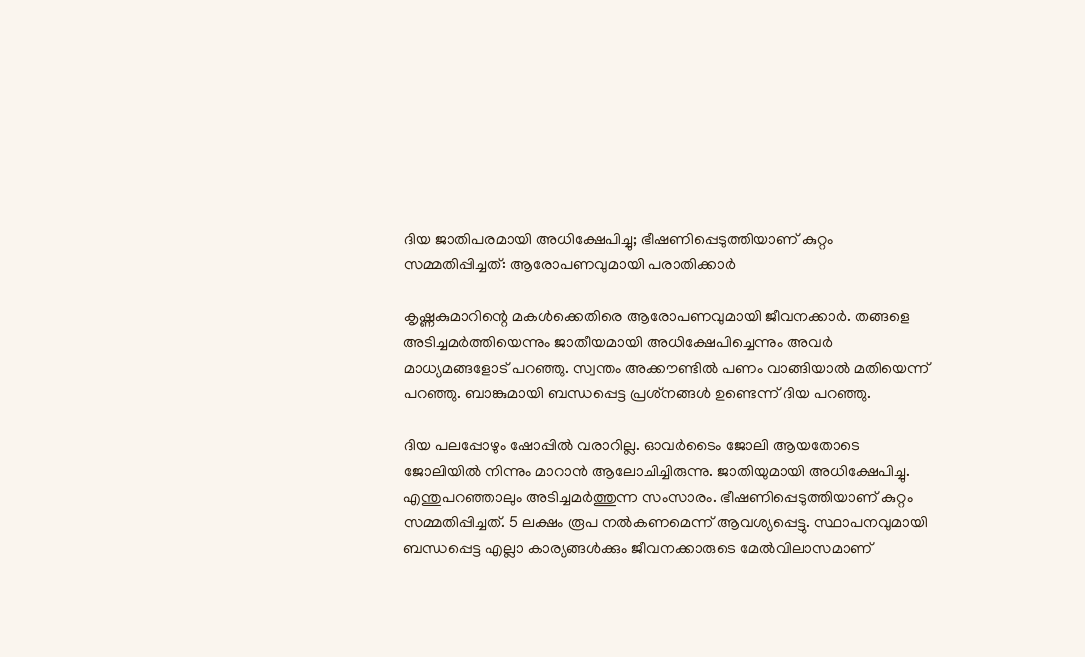ദിയ ജാതിപരമായി അധിക്ഷേപിച്ചു; ഭീഷണിപ്പെടുത്തിയാണ് കുറ്റം സമ്മതിപ്പിച്ചത്: ആരോപണവുമായി പരാതിക്കാര്‍

കൃഷ്ണകുമാറിന്റെ മകള്‍ക്കെതിരെ ആരോപണവുമായി ജീവനക്കാര്‍. തങ്ങളെ അടിച്ചമര്‍ത്തിയെന്നും ജാതീയമായി അധിക്ഷേപിച്ചെന്നും അവര്‍ മാധ്യമങ്ങളോട് പറഞ്ഞു. സ്വന്തം അക്കൗണ്ടില്‍ പണം വാങ്ങിയാല്‍ മതിയെന്ന് പറഞ്ഞു. ബാങ്കുമായി ബന്ധപ്പെട്ട പ്രശ്‌നങ്ങള്‍ ഉണ്ടെന്ന് ദിയ പറഞ്ഞു.

ദിയ പലപ്പോഴും ഷോപ്പില്‍ വരാറില്ല. ഓവര്‍ടൈം ജോലി ആയതോടെ ജോലിയില്‍ നിന്നും മാറാന്‍ ആലോചിച്ചിരുന്നു. ജാതിയുമായി അധിക്ഷേപിച്ചു. എന്തുപറഞ്ഞാലും അടിച്ചമര്‍ത്തുന്ന സംസാരം. ഭീഷണിപ്പെടുത്തിയാണ് കുറ്റം സമ്മതിപ്പിച്ചത്. 5 ലക്ഷം രൂപ നല്‍കണമെന്ന് ആവശ്യപ്പെട്ടു. സ്ഥാപനവുമായി ബന്ധപ്പെട്ട എല്ലാ കാര്യങ്ങള്‍ക്കും ജീവനക്കാരുടെ മേല്‍വിലാസമാണ്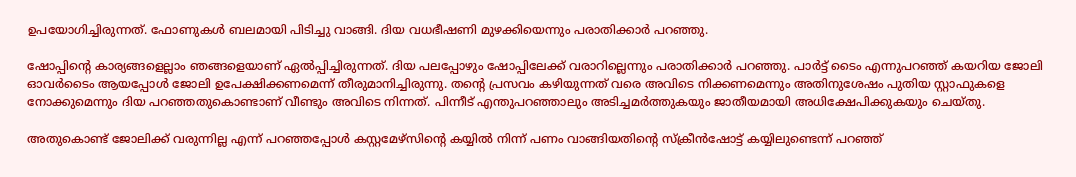ഉപയോഗിച്ചിരുന്നത്. ഫോണുകള്‍ ബലമായി പിടിച്ചു വാങ്ങി. ദിയ വധഭീഷണി മുഴക്കിയെന്നും പരാതിക്കാര്‍ പറഞ്ഞു.

ഷോപ്പിന്റെ കാര്യങ്ങളെല്ലാം ഞങ്ങളെയാണ് ഏല്‍പ്പിച്ചിരുന്നത്. ദിയ പലപ്പോഴും ഷോപ്പിലേക്ക് വരാറില്ലെന്നും പരാതിക്കാര്‍ പറഞ്ഞു. പാര്‍ട്ട് ടൈം എന്നുപറഞ്ഞ് കയറിയ ജോലി ഓവര്‍ടൈം ആയപ്പോള്‍ ജോലി ഉപേക്ഷിക്കണമെന്ന് തീരുമാനിച്ചിരുന്നു. തന്റെ പ്രസവം കഴിയുന്നത് വരെ അവിടെ നിക്കണമെന്നും അതിനുശേഷം പുതിയ സ്റ്റാഫുകളെ നോക്കുമെന്നും ദിയ പറഞ്ഞതുകൊണ്ടാണ് വീണ്ടും അവിടെ നിന്നത്. പിന്നീട് എന്തുപറഞ്ഞാലും അടിച്ചമര്‍ത്തുകയും ജാതീയമായി അധിക്ഷേപിക്കുകയും ചെയ്തു.

അതുകൊണ്ട് ജോലിക്ക് വരുന്നില്ല എന്ന് പറഞ്ഞപ്പോള്‍ കസ്റ്റമേഴ്‌സിന്റെ കയ്യില്‍ നിന്ന് പണം വാങ്ങിയതിന്റെ സ്‌ക്രീന്‍ഷോട്ട് കയ്യിലുണ്ടെന്ന് പറഞ്ഞ്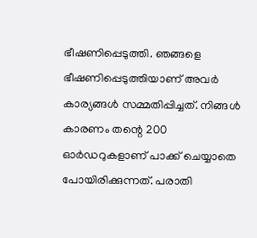ഭീഷണിപ്പെടുത്തി. ഞങ്ങളെ ഭീഷണിപ്പെടുത്തിയാണ് അവര്‍ കാര്യങ്ങള്‍ സമ്മതിപ്പിച്ചത്. നിങ്ങള്‍ കാരണം തന്റെ 200 ഓര്‍ഡറുകളാണ് പാക്ക് ചെയ്യാതെ പോയിരിക്കുന്നത്. പരാതി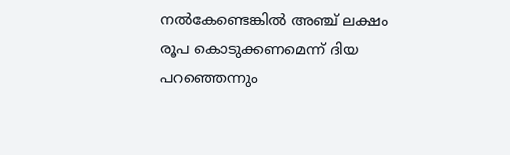നല്‍കേണ്ടെങ്കില്‍ അഞ്ച് ലക്ഷം രൂപ കൊടുക്കണമെന്ന് ദിയ പറഞ്ഞെന്നും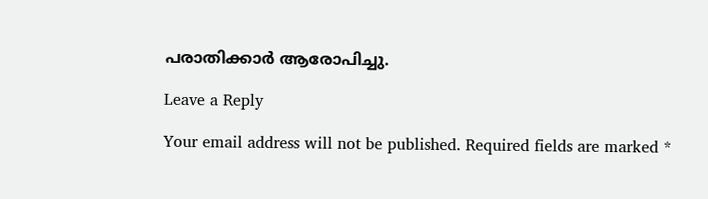പരാതിക്കാര്‍ ആരോപിച്ചു.

Leave a Reply

Your email address will not be published. Required fields are marked *